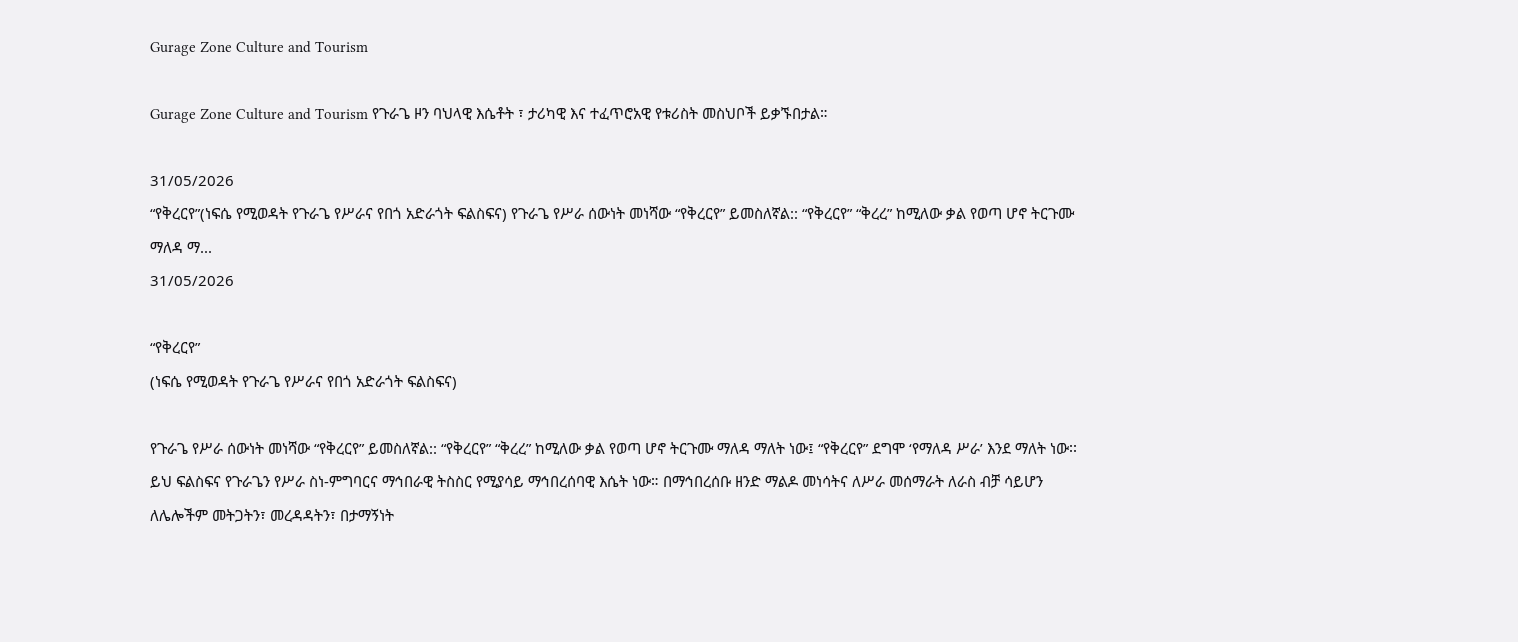Gurage Zone Culture and Tourism

Gurage Zone Culture and Tourism የጉራጌ ዞን ባህላዊ እሴቶት ፣ ታሪካዊ እና ተፈጥሮአዊ የቱሪስት መስህቦች ይቃኙበታል።

31/05/2026
“የቅረርየ”(ነፍሴ የሚወዳት የጉራጌ የሥራና የበጎ አድራጎት ፍልስፍና) የጉራጌ የሥራ ሰውነት መነሻው “የቅረርየ” ይመስለኛል:: “የቅረርየ” “ቅረረ” ከሚለው ቃል የወጣ ሆኖ ትርጉሙ ማለዳ ማ...
31/05/2026

“የቅረርየ”
(ነፍሴ የሚወዳት የጉራጌ የሥራና የበጎ አድራጎት ፍልስፍና)

የጉራጌ የሥራ ሰውነት መነሻው “የቅረርየ” ይመስለኛል:: “የቅረርየ” “ቅረረ” ከሚለው ቃል የወጣ ሆኖ ትርጉሙ ማለዳ ማለት ነው፤ “የቅረርየ” ደግሞ ‘የማለዳ ሥራ’ እንደ ማለት ነው፡፡ ይህ ፍልስፍና የጉራጌን የሥራ ስነ-ምግባርና ማኅበራዊ ትስስር የሚያሳይ ማኅበረሰባዊ እሴት ነው። በማኅበረሰቡ ዘንድ ማልዶ መነሳትና ለሥራ መሰማራት ለራስ ብቻ ሳይሆን ለሌሎችም መትጋትን፣ መረዳዳትን፣ በታማኝነት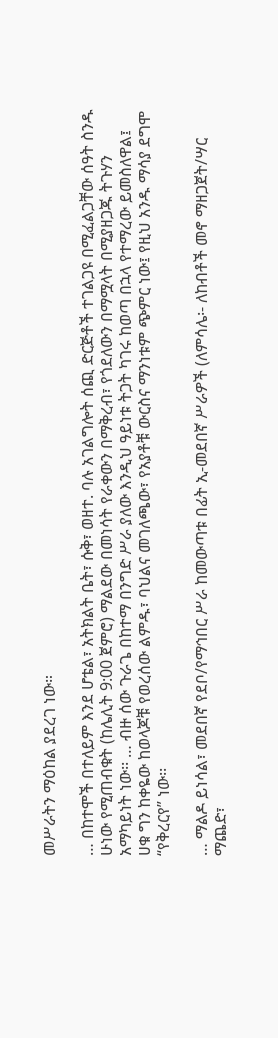መሥራትን ማዕከል ያደረገ ነው።

… በከተሞች በተለይም እንደ ሆቴል፣ አትክልት ቤት፣ ሱቅ፣ ወዘተ. ባሉ አገልግሎት ሰጪ ድርጅቶች ተገልጋዩ በሚፈልጋቸው ሰዓት ስንዱ ሁነው የሚጠብቁት (ከሌሊት 9:00 ጀምሮ) ማልደው በመነሳት የራቀውን በማቅረብ፣ የጎደለውን በማሟላት በሚያዘጋጁ ትጉሃን አማካይነት ነው፡፡ … ብዙ ሰው ጉራጌ በከተማ በንግድ ሥራ ያለው እንዲህ ዓይነቱ ትጋት ካገሩ ከወጣ በኋላ የተማረው ይመስለዋል፤ ሀቁ ግን ከቀዬው ከወላጆቹ የወረሰው ልምዱ፣ ባህልና መገለጫው፣ የአያቶቹ ውርስና ማንነቱም ጭምር ነው፤ የዚህ አንዱ ማሳያ ደግሞ “የቅረርየ” ነው፡፡

… ማልዶ ይነሳል፣ መደበኛ የደቦ/የማኅበር ሥራ ከመውጣቱ በፊት ኢ-መደበኛ ሥራዎች (ለምሳሌ፡- ለከብቶች መኖ ማዘጋጀት/ሣር ማጨድ፣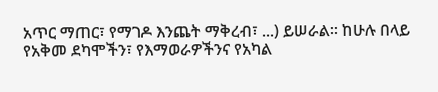አጥር ማጠር፣ የማገዶ እንጨት ማቅረብ፣ ...) ይሠራል፡፡ ከሁሉ በላይ የአቅመ ደካሞችን፣ የእማወራዎችንና የአካል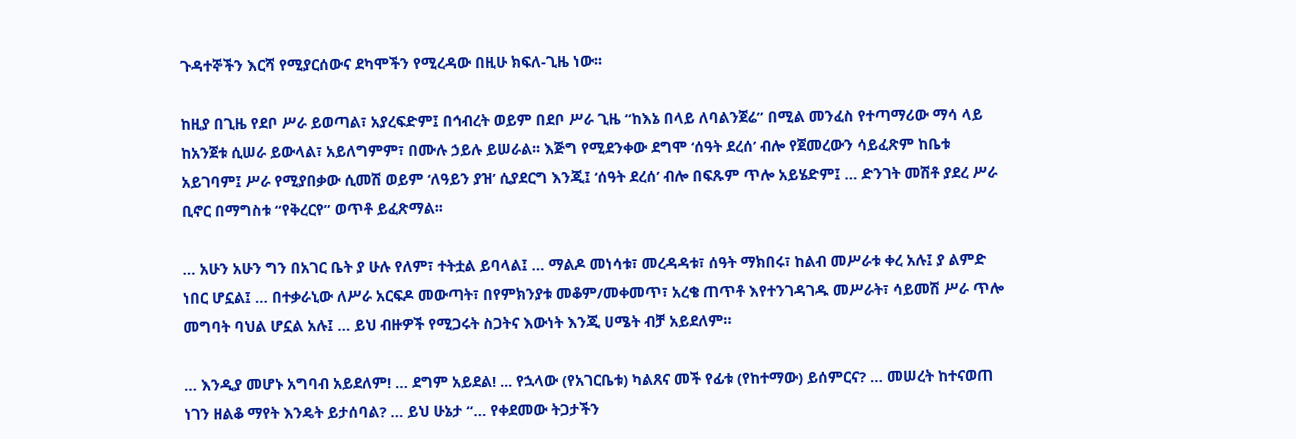ጉዳተኞችን እርሻ የሚያርሰውና ደካሞችን የሚረዳው በዚሁ ክፍለ-ጊዜ ነው፡፡

ከዚያ በጊዜ የደቦ ሥራ ይወጣል፣ አያረፍድም፤ በኅብረት ወይም በደቦ ሥራ ጊዜ “ከእኔ በላይ ለባልንጀሬ” በሚል መንፈስ የተጣማሪው ማሳ ላይ ከአንጀቱ ሲሠራ ይውላል፣ አይለግምም፣ በሙሉ ኃይሉ ይሠራል፡፡ እጅግ የሚደንቀው ደግሞ ‘ሰዓት ደረሰ’ ብሎ የጀመረውን ሳይፈጽም ከቤቱ አይገባም፤ ሥራ የሚያበቃው ሲመሽ ወይም ‘ለዓይን ያዝ’ ሲያደርግ እንጂ፤ ‘ሰዓት ደረሰ’ ብሎ በፍጹም ጥሎ አይሄድም፤ … ድንገት መሽቶ ያደረ ሥራ ቢኖር በማግስቱ “የቅረርየ” ወጥቶ ይፈጽማል፡፡

… አሁን አሁን ግን በአገር ቤት ያ ሁሉ የለም፣ ተትቷል ይባላል፤ … ማልዶ መነሳቱ፣ መረዳዳቱ፣ ሰዓት ማክበሩ፣ ከልብ መሥራቱ ቀረ አሉ፤ ያ ልምድ ነበር ሆኗል፤ … በተቃራኒው ለሥራ አርፍዶ መውጣት፣ በየምክንያቱ መቆም/መቀመጥ፣ አረቄ ጠጥቶ እየተንገዳገዱ መሥራት፣ ሳይመሽ ሥራ ጥሎ መግባት ባህል ሆኗል አሉ፤ … ይህ ብዙዎች የሚጋሩት ስጋትና እውነት እንጂ ሀሜት ብቻ አይደለም።

… እንዲያ መሆኑ አግባብ አይደለም! … ደግም አይደል! ... የኋላው (የአገርቤቱ) ካልጸና መች የፊቱ (የከተማው) ይሰምርና? … መሠረት ከተናወጠ ነገን ዘልቆ ማየት እንዴት ይታሰባል? … ይህ ሁኔታ “… የቀደመው ትጋታችን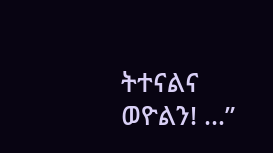ትተናልና ወዮልን! …”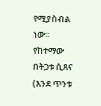የሚያስብል ነው፡፡ የከተማው በትጋቱ ሲጸና (እንደ ጥንቱ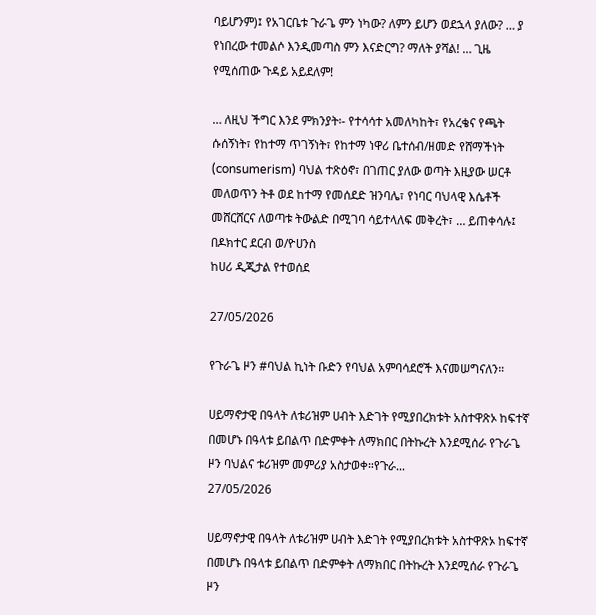ባይሆንም)፤ የአገርቤቱ ጉራጌ ምን ነካው? ለምን ይሆን ወደኋላ ያለው? … ያ የነበረው ተመልሶ እንዲመጣስ ምን እናድርግ? ማለት ያሻል! … ጊዜ የሚሰጠው ጉዳይ አይደለም!

… ለዚህ ችግር እንደ ምክንያት፡- የተሳሳተ አመለካከት፣ የአረቄና የጫት ሱሰኝነት፣ የከተማ ጥገኝነት፣ የከተማ ነዋሪ ቤተሰብ/ዘመድ የሸማችነት (consumerism) ባህል ተጽዕኖ፣ በገጠር ያለው ወጣት እዚያው ሠርቶ መለወጥን ትቶ ወደ ከተማ የመሰደድ ዝንባሌ፣ የነባር ባህላዊ እሴቶች መሸርሸርና ለወጣቱ ትውልድ በሚገባ ሳይተላለፍ መቅረት፣ … ይጠቀሳሉ፤
በዶክተር ደርብ ወ/ዮሀንስ
ከሀሪ ዲጂታል የተወሰደ

27/05/2026

የጉራጌ ዞን #ባህል ኪነት ቡድን የባህል አምባሳደሮች እናመሠግናለን።

ሀይማኖታዊ በዓላት ለቱሪዝም ሀብት እድገት የሚያበረክቱት አስተዋጽኦ ከፍተኛ በመሆኑ በዓላቱ ይበልጥ በድምቀት ለማክበር በትኩረት እንደሚሰራ የጉራጌ ዞን ባህልና ቱሪዝም መምሪያ አስታወቀ።የጉራ...
27/05/2026

ሀይማኖታዊ በዓላት ለቱሪዝም ሀብት እድገት የሚያበረክቱት አስተዋጽኦ ከፍተኛ በመሆኑ በዓላቱ ይበልጥ በድምቀት ለማክበር በትኩረት እንደሚሰራ የጉራጌ ዞን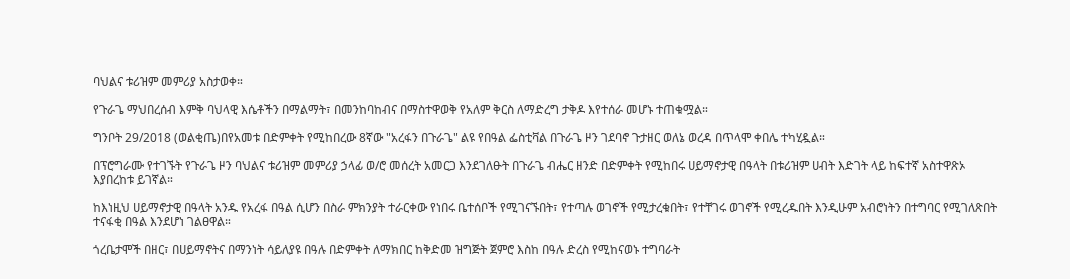ባህልና ቱሪዝም መምሪያ አስታወቀ።

የጉራጌ ማህበረሰብ እምቅ ባህላዊ እሴቶችን በማልማት፣ በመንከባከብና በማስተዋወቅ የአለም ቅርስ ለማድረግ ታቅዶ እየተሰራ መሆኑ ተጠቁሟል።

ግንቦት 29/2018 (ወልቂጤ)በየአመቱ በድምቀት የሚከበረው 8ኛው "አረፋን በጉራጌ" ልዩ የበዓል ፌስቲቫል በጉራጌ ዞን ገደባኖ ጉታዘር ወለኔ ወረዳ በጥላሞ ቀበሌ ተካሂዷል።

በፕሮግራሙ የተገኙት የጉራጌ ዞን ባህልና ቱሪዝም መምሪያ ኃላፊ ወ/ሮ መሰረት አመርጋ እንደገለፁት በጉራጌ ብሔር ዘንድ በድምቀት የሚከበሩ ሀይማኖታዊ በዓላት በቱሪዝም ሀብት እድገት ላይ ከፍተኛ አስተዋጽኦ እያበረከቱ ይገኛል።

ከእነዚህ ሀይማኖታዊ በዓላት አንዱ የአረፋ በዓል ሲሆን በስራ ምክንያት ተራርቀው የነበሩ ቤተሰቦች የሚገናኙበት፣ የተጣሉ ወገኖች የሚታረቁበት፣ የተቸገሩ ወገኖች የሚረዱበት እንዲሁም አብሮነትን በተግባር የሚገለጽበት ተናፋቂ በዓል እንደሆነ ገልፀዋል።

ጎረቤታሞች በዘር፣ በሀይማኖትና በማንነት ሳይለያዩ በዓሉ በድምቀት ለማክበር ከቅድመ ዝግጅት ጀምሮ እስከ በዓሉ ድረስ የሚከናወኑ ተግባራት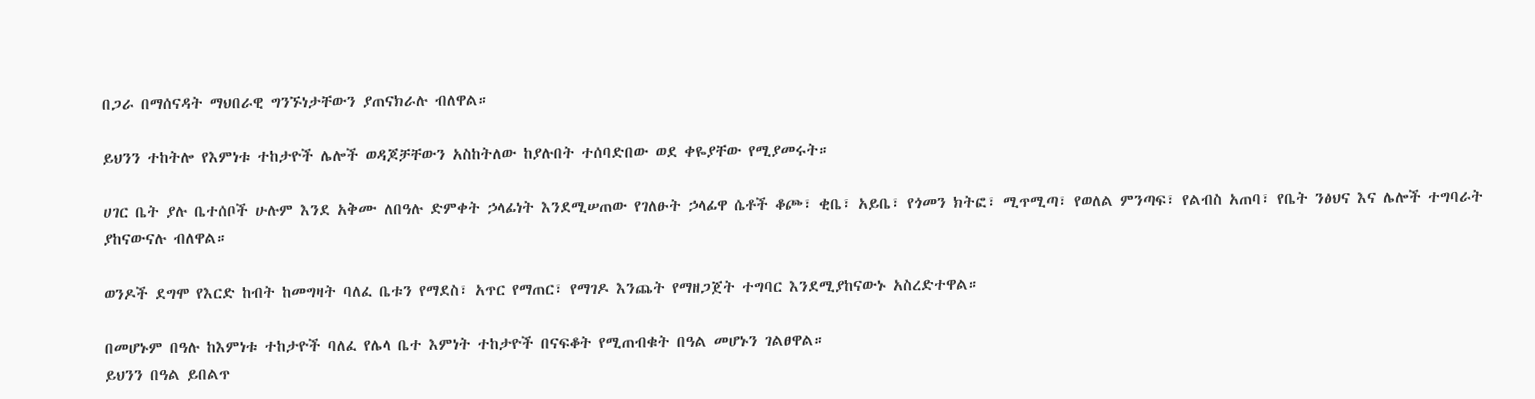በጋራ በማሰናዳት ማህበራዊ ግንኙነታቸውን ያጠናክራሉ ብለዋል።

ይህንን ተከትሎ የእምነቱ ተከታዮች ሌሎች ወዳጆቻቸውን አስከትለው ከያሉበት ተሰባድበው ወደ ቀዬያቸው የሚያመሩት።

ሀገር ቤት ያሉ ቤተሰቦች ሁሉም እንደ አቅሙ ለበዓሉ ድምቀት ኃላፊነት እንደሚሠጠው የገለፁት ኃላፊዋ ሴቶች ቆጮ፣ ቂቤ፣ አይቤ፣ የጎመን ክትፎ፣ ሚጥሚጣ፣ የወለል ምንጣፍ፣ የልብስ አጠባ፣ የቤት ንፅህና እና ሌሎች ተግባራት ያከናውናሉ ብለዋል።

ወንዶች ደግሞ የእርድ ከብት ከመግዛት ባለፈ ቤቱን የማደስ፣ አጥር የማጠር፣ የማገዶ እንጨት የማዘጋጀት ተግባር እንደሚያከናውኑ አስረድተዋል።

በመሆኑም በዓሉ ከእምነቱ ተከታዮች ባለፈ የሌላ ቤተ እምነት ተከታዮች በናፍቆት የሚጠብቁት በዓል መሆኑን ገልፀዋል።
ይህንን በዓል ይበልጥ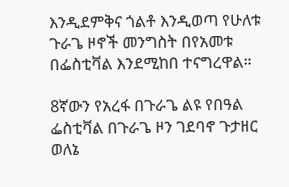እንዲደምቅና ጎልቶ እንዲወጣ የሁለቱ ጉራጌ ዞኖች መንግስት በየአመቱ በፌስቲቫል እንደሚከበ ተናግረዋል።

8ኛውን የአረፋ በጉራጌ ልዩ የበዓል ፌስቲቫል በጉራጌ ዞን ገደባኖ ጉታዘር ወለኔ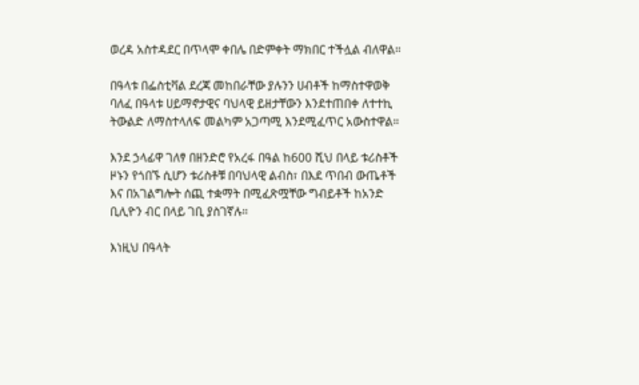ወረዳ አስተዳደር በጥላሞ ቀበሌ በድምቀት ማክበር ተችሏል ብለዋል።

በዓላቱ በፌስቲቫል ደረጃ መከበራቸው ያሉንን ሀብቶች ከማስተዋወቅ ባለፈ በዓላቱ ሀይማኖታዊና ባህላዊ ይዘታቸውን እንደተጠበቀ ለተተኪ ትውልድ ለማስተላለፍ መልካም አጋጣሚ እንደሚፈጥር አውስተዋል።

እንደ ኃላፊዋ ገለፃ በዘንድሮ የአረፋ በዓል ከ600 ሺህ በላይ ቱሪስቶች ዞኑን የጎበኙ ሲሆን ቱሪስቶቹ በባህላዊ ልብስ፣ በእደ ጥበብ ውጤቶች እና በአገልግሎት ሰጪ ተቋማት በሚፈጽሟቸው ግብይቶች ከአንድ ቢሊዮን ብር በላይ ገቢ ያስገኛሉ።

እነዚህ በዓላት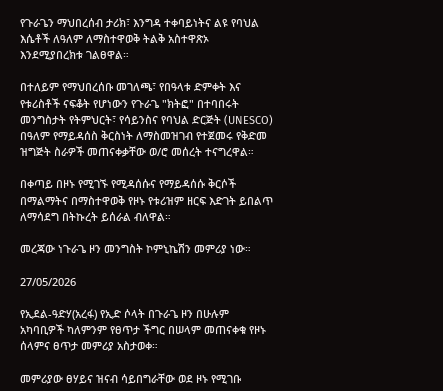የጉራጌን ማህበረሰብ ታሪክ፣ እንግዳ ተቀባይነትና ልዩ የባህል እሴቶች ለዓለም ለማስተዋወቅ ትልቅ አስተዋጽኦ እንደሚያበረክቱ ገልፀዋል።

በተለይም የማህበረሰቡ መገለጫ፣ የበዓላቱ ድምቀት እና የቱሪስቶች ናፍቆት የሆነውን የጉራጌ "ክትፎ" በተባበሩት መንግስታት የትምህርት፣ የሳይንስና የባህል ድርጅት (UNESCO) በዓለም የማይዳሰስ ቅርስነት ለማስመዝገብ የተጀመሩ የቅድመ ዝግጅት ስራዎች መጠናቀቃቸው ወ/ሮ መሰረት ተናግረዋል።

በቀጣይ በዞኑ የሚገኙ የሚዳሰሱና የማይዳሰሱ ቅርሶች በማልማትና በማስተዋወቅ የዞኑ የቱሪዝም ዘርፍ እድገት ይበልጥ ለማሳደግ በትኩረት ይሰራል ብለዋል።

መረጃው ነጉራጌ ዞን መንግስት ኮምኒኬሽን መምሪያ ነው።

27/05/2026

የኢደል-ዓድሃ(አረፋ) የኢድ ሶላት በጉራጌ ዞን በሁሉም አካባቢዎች ካለምንም የፀጥታ ችግር በሠላም መጠናቀቁ የዞኑ ሰላምና ፀጥታ መምሪያ አስታወቀ።

መምሪያው ፀሃይና ዝናብ ሳይበግራቸው ወደ ዞኑ የሚገቡ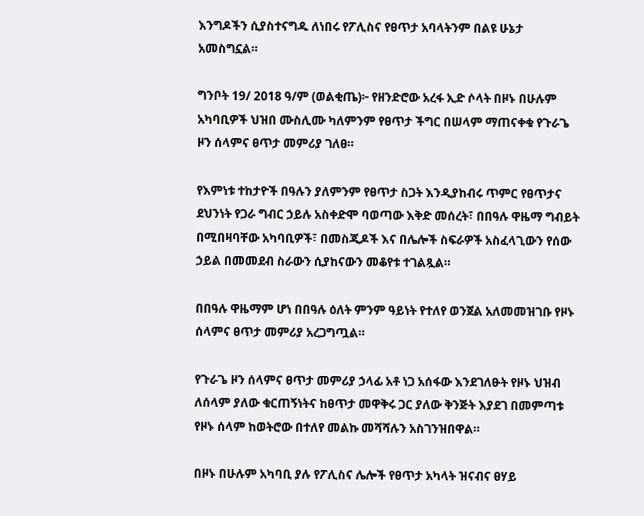እንግዶችን ሲያስተናግዱ ለነበሩ የፖሊስና የፀጥታ አባላትንም በልዩ ሁኔታ አመስግኗል።

ግንቦት 19/ 2018 ዓ/ም (ወልቂጤ)፦ የዘንድሮው አረፋ ኢድ ሶላት በዞኑ በሁሉም አካባቢዎች ህዝበ ሙስሊሙ ካለምንም የፀጥታ ችግር በሠላም ማጠናቀቁ የጉራጌ ዞን ሰላምና ፀጥታ መምሪያ ገለፀ።

የእምነቱ ተከታዮች በዓሉን ያለምንም የፀጥታ ስጋት እንዲያከብሩ ጥምር የፀጥታና ደህንነት የጋራ ግብር ኃይሉ አስቀድሞ ባወጣው እቅድ መሰረት፣ በበዓሉ ዋዜማ ግብይት በሚበዛባቸው አካባቢዎች፣ በመስጂዶች እና በሌሎች ስፍራዎች አስፈላጊውን የሰው ኃይል በመመደብ ስራውን ሲያከናውን መቆየቱ ተገልጿል።

በበዓሉ ዋዜማም ሆነ በበዓሉ ዕለት ምንም ዓይነት የተለየ ወንጀል አለመመዝገቡ የዞኑ ሰላምና ፀጥታ መምሪያ አረጋግጧል።

የጉራጌ ዞን ሰላምና ፀጥታ መምሪያ ኃላፊ አቶ ነጋ አሰፋው እንደገለፁት የዞኑ ህዝብ ለሰላም ያለው ቁርጠኝነትና ከፀጥታ መዋቅሩ ጋር ያለው ቅንጅት እያደገ በመምጣቱ የዞኑ ሰላም ከወትሮው በተለየ መልኩ መሻሻሉን አስገንዝበዋል።

በዞኑ በሁሉም አካባቢ ያሉ የፖሊስና ሌሎች የፀጥታ አካላት ዝናብና ፀሃይ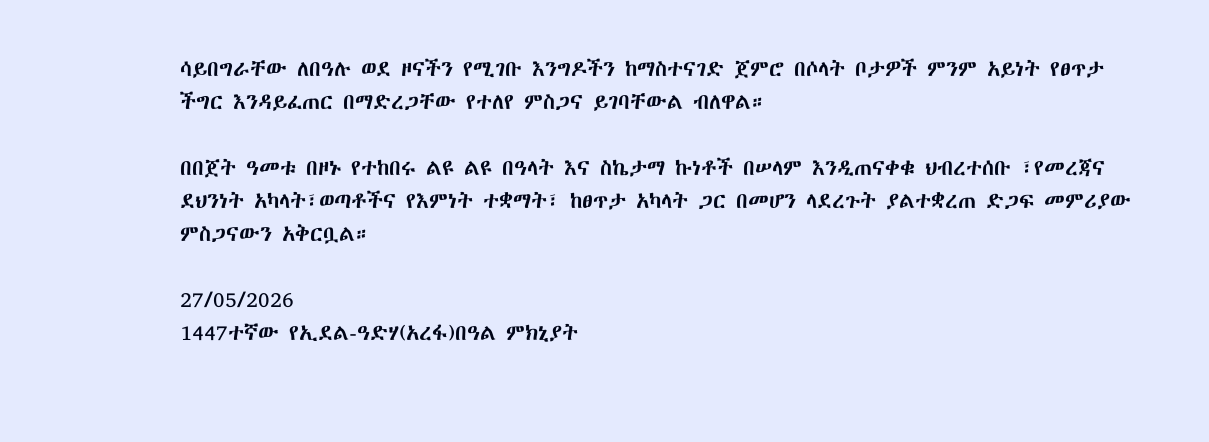ሳይበግራቸው ለበዓሉ ወደ ዞናችን የሚገቡ እንግዶችን ከማስተናገድ ጀምሮ በሶላት ቦታዎች ምንም አይነት የፀጥታ ችግር እንዳይፈጠር በማድረጋቸው የተለየ ምስጋና ይገባቸውል ብለዋል።

በበጀት ዓመቱ በዞኑ የተከበሩ ልዩ ልዩ በዓላት እና ስኬታማ ኩነቶች በሠላም እንዲጠናቀቁ ህብረተሰቡ ፣የመረጃና ደህንነት አካላት፣ወጣቶችና የእምነት ተቋማት፣ ከፀጥታ አካላት ጋር በመሆን ላደረጉት ያልተቋረጠ ድጋፍ መምሪያው ምስጋናውን አቅርቧል።

27/05/2026
1447ተኛው የኢደል-ዓድሃ(አረፋ)በዓል ምክኒያት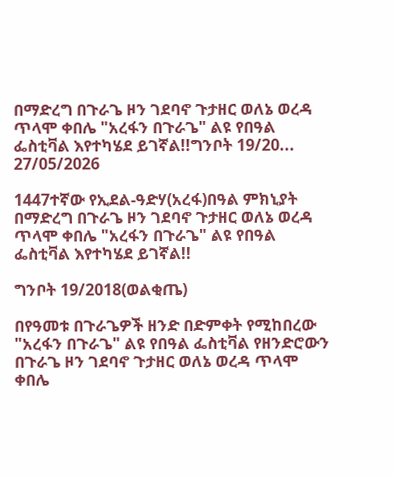በማድረግ በጉራጌ ዞን ገደባኖ ጉታዘር ወለኔ ወረዳ ጥላሞ ቀበሌ "አረፋን በጉራጌ" ልዩ የበዓል ፌስቲቫል እየተካሄደ ይገኛል!!ግንቦት 19/20...
27/05/2026

1447ተኛው የኢደል-ዓድሃ(አረፋ)በዓል ምክኒያት በማድረግ በጉራጌ ዞን ገደባኖ ጉታዘር ወለኔ ወረዳ ጥላሞ ቀበሌ "አረፋን በጉራጌ" ልዩ የበዓል ፌስቲቫል እየተካሄደ ይገኛል!!

ግንቦት 19/2018(ወልቂጤ)

በየዓመቱ በጉራጌዎች ዘንድ በድምቀት የሚከበረው "አረፋን በጉራጌ" ልዩ የበዓል ፌስቲቫል የዘንድሮውን በጉራጌ ዞን ገደባኖ ጉታዘር ወለኔ ወረዳ ጥላሞ ቀበሌ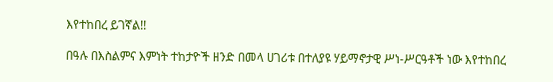እየተከበረ ይገኛል!!

በዓሉ በእስልምና እምነት ተከታዮች ዘንድ በመላ ሀገሪቱ በተለያዩ ሃይማኖታዊ ሥነ-ሥርዓቶች ነው እየተከበረ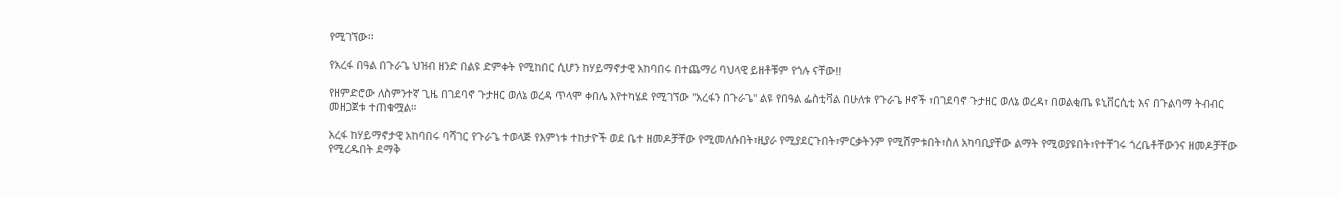የሚገኘው፡፡

የአረፋ በዓል በጉራጌ ህዝብ ዘንድ በልዩ ድምቀት የሚከበር ሲሆን ከሃይማኖታዊ አከባበሩ በተጨማሪ ባህላዊ ይዘቶቹም የጎሉ ናቸው!!

የዘምድሮው ለስምንተኛ ጊዜ በገደባኖ ጉታዘር ወለኔ ወረዳ ጥላሞ ቀበሌ እየተካሄደ የሚገኘው "አረፋን በጉራጌ" ልዩ የበዓል ፌስቲቫል በሁለቱ የጉራጌ ዞኖች ፣በገደባኖ ጉታዘር ወለኔ ወረዳ፣ በወልቂጤ ዩኒቨርሲቲ እና በጉልባማ ትብብር መዘጋጀቱ ተጠቁሟል።

አረፋ ከሃይማኖታዊ አከባበሩ ባሻገር የጉራጌ ተወላጅ የእምነቱ ተከታዮች ወደ ቤተ ዘመዶቻቸው የሚመለሱበት፣ዚያራ የሚያደርጉበት፣ምርቃትንም የሚሸምቱበት፣ስለ አካባቢያቸው ልማት የሚወያዩበት፣የተቸገሩ ጎረቤቶቸውንና ዘመዶቻቸው የሚረዱበት ደማቅ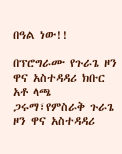በዓል ነው!!

በፕሮግራሙ የጉራጌ ዞን ዋና አስተዳዳሪ ክቡር አቶ ላጫ ጋሩማ፣የምስራቅ ጉራጌ ዞን ዋና አስተዳዳሪ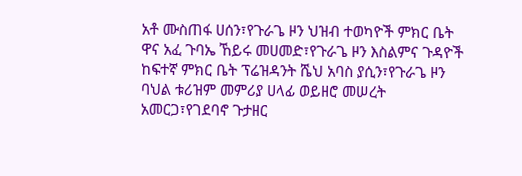አቶ ሙስጠፋ ሀሰን፣የጉራጌ ዞን ህዝብ ተወካዮች ምክር ቤት ዋና አፈ ጉባኤ ኸይሩ መሀመድ፣የጉራጌ ዞን እስልምና ጉዳዮች ከፍተኛ ምክር ቤት ፕሬዝዳንት ሼህ አባስ ያሲን፣የጉራጌ ዞን ባህል ቱሪዝም መምሪያ ሀላፊ ወይዘሮ መሠረት አመርጋ፣የገደባኖ ጉታዘር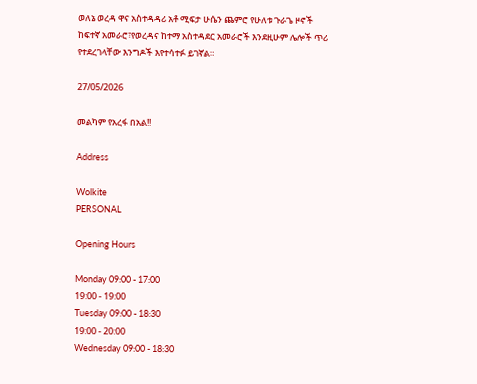ወለኔ ወረዳ ዋና አስተዳዳሪ አቶ ሚፍታ ሁሴን ጨምሮ የሁለቱ ጉራጌ ዞኖች ከፍተኛ አመራሮ፣የወረዳና ከተማ አስተዳደር አመራሮች እንደዚሁም ሌሎች ጥሪ የተደረገላቸው እንግዶች እየተሳተፉ ይገኛል።

27/05/2026

መልካም የአረፋ በአል!!

Address

Wolkite
PERSONAL

Opening Hours

Monday 09:00 - 17:00
19:00 - 19:00
Tuesday 09:00 - 18:30
19:00 - 20:00
Wednesday 09:00 - 18:30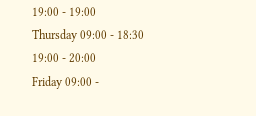19:00 - 19:00
Thursday 09:00 - 18:30
19:00 - 20:00
Friday 09:00 -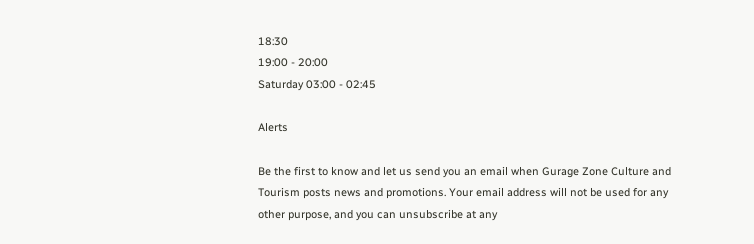18:30
19:00 - 20:00
Saturday 03:00 - 02:45

Alerts

Be the first to know and let us send you an email when Gurage Zone Culture and Tourism posts news and promotions. Your email address will not be used for any other purpose, and you can unsubscribe at any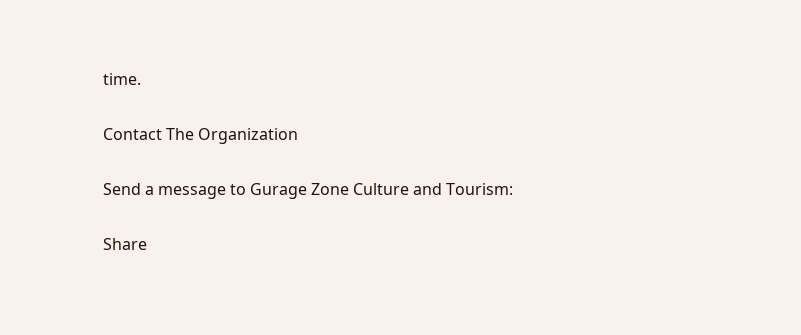time.

Contact The Organization

Send a message to Gurage Zone Culture and Tourism:

Share